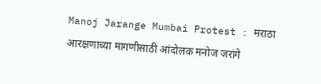Manoj Jarange Mumbai Protest : मराठा आरक्षणाच्या मागणीसाठी आंदोलक मनोज जरांगे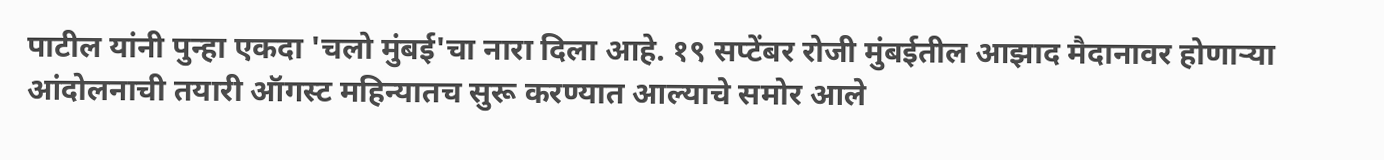पाटील यांनी पुन्हा एकदा 'चलो मुंबई'चा नारा दिला आहे. १९ सप्टेंबर रोजी मुंबईतील आझाद मैदानावर होणाऱ्या आंदोलनाची तयारी ऑगस्ट महिन्यातच सुरू करण्यात आल्याचे समोर आले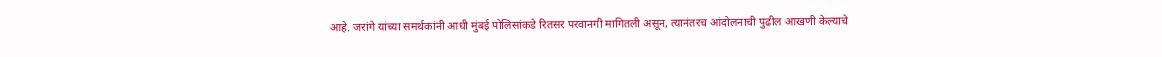आहे. जरांगे यांच्या समर्थकांनी आधी मुंबई पोलिसांकडे रितसर परवानगी मागितली असून, त्यानंतरच आंदोलनाची पुढील आखणी केल्याचे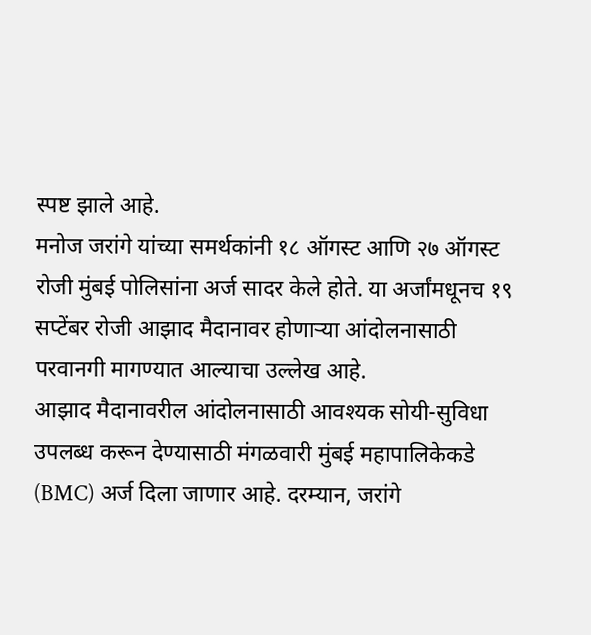स्पष्ट झाले आहे.
मनोज जरांगे यांच्या समर्थकांनी १८ ऑगस्ट आणि २७ ऑगस्ट रोजी मुंबई पोलिसांना अर्ज सादर केले होते. या अर्जांमधूनच १९ सप्टेंबर रोजी आझाद मैदानावर होणाऱ्या आंदोलनासाठी परवानगी मागण्यात आल्याचा उल्लेख आहे.
आझाद मैदानावरील आंदोलनासाठी आवश्यक सोयी-सुविधा उपलब्ध करून देण्यासाठी मंगळवारी मुंबई महापालिकेकडे (BMC) अर्ज दिला जाणार आहे. दरम्यान, जरांगे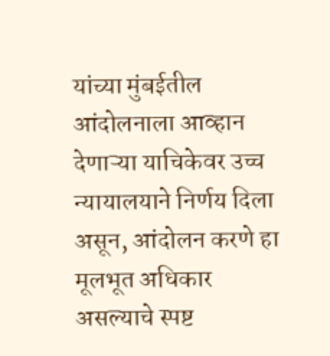यांच्या मुंबईतील आंदोलनाला आव्हान देणाऱ्या याचिकेवर उच्च न्यायालयाने निर्णय दिला असून, आंदोलन करणे हा मूलभूत अधिकार असल्याचे स्पष्ट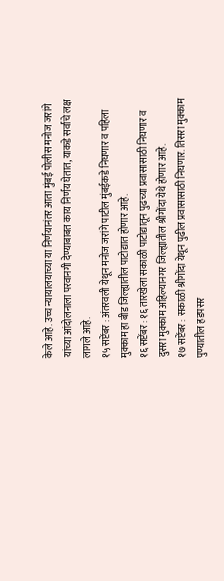केले आहे. उच्च न्यायालयाच्या या निर्णयानंतर आता मुंबई पोलीस मनोज जरांगे यांच्या आंदोलनाला परवानगी देण्याबाबत काय निर्णय घेतात, याकडे सर्वांचे लक्ष लागले आहे.
१५ सप्टेंबर : अंतरवली येथून मनोज जरांगे पाटील मुंबईकडे निघणार व पहिला मुक्काम हा बीड जिल्ह्यातील पाटोद्यात होणार आहे.
१६ सप्टेंबर : १६ तारखेला सकाळी पाटोद्यातून पुढच्या प्रवासासाठी निघणार व दुसरा मुक्काम अहिल्यानगर जिल्ह्यातील श्रीगोंदा येथे होणार आहे.
१७ सप्टेंबर : सकाळी श्रीगोंदा येथून पुढील प्रवासासाठी निघणार. तिसरा मुक्काम पुण्यातील हडपसर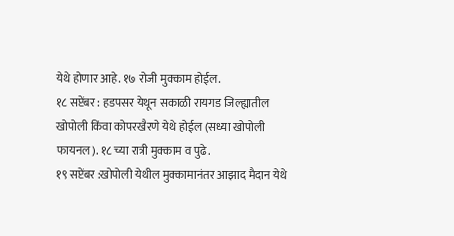येथे होणार आहे. १७ रोजी मुक्काम होईल.
१८ सप्टेंबर : हडपसर येथून सकाळी रायगड जिल्ह्यातील खोपोली किंवा कोपरखैरणे येथे होईल (सध्या खोपोली फायनल). १८ च्या रात्री मुक्काम व पुढे.
१९ सप्टेंबर :खोपोली येथील मुक्कामानंतर आझाद मैदान येथे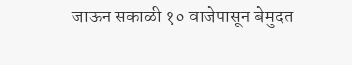जाऊन सकाळी १० वाजेपासून बेमुदत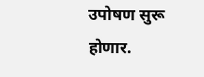उपोषण सुरू होणार.